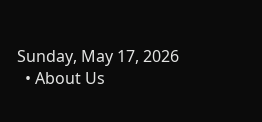Sunday, May 17, 2026
  • About Us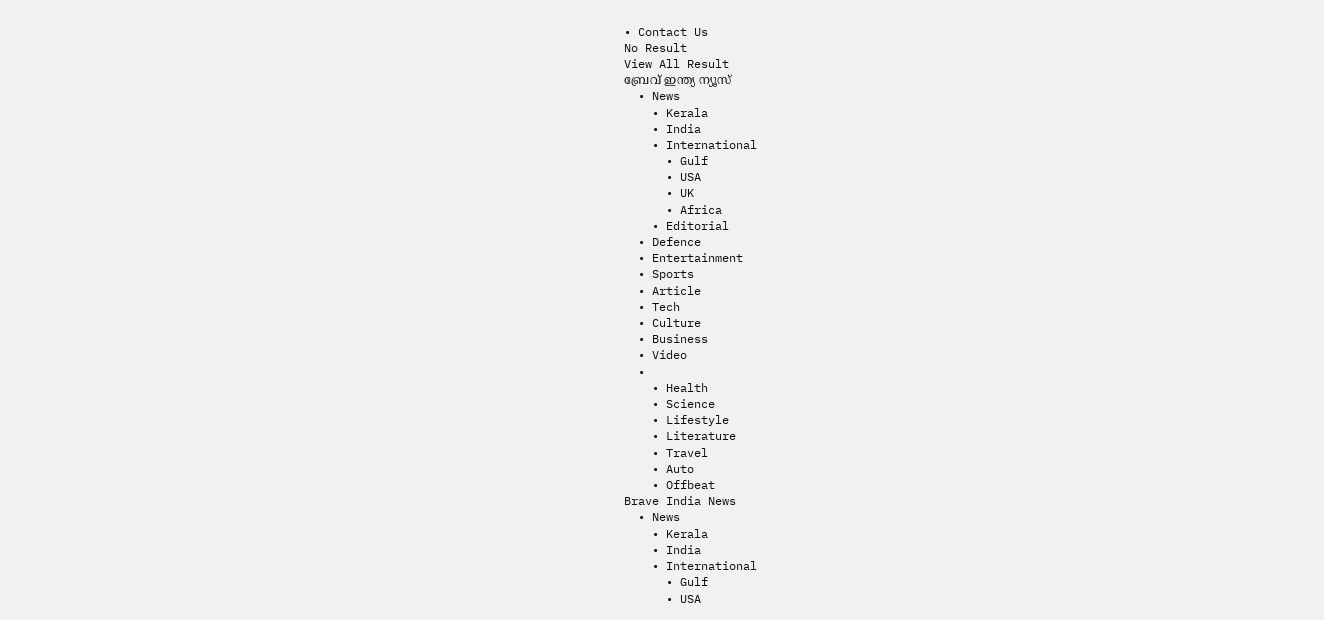• Contact Us
No Result
View All Result
ബ്രേവ് ഇന്ത്യ ന്യൂസ്
  • News
    • Kerala
    • India
    • International
      • Gulf
      • USA
      • UK
      • Africa
    • Editorial
  • Defence
  • Entertainment
  • Sports
  • Article
  • Tech
  • Culture
  • Business
  • Video
  •
    • Health
    • Science
    • Lifestyle
    • Literature
    • Travel
    • Auto
    • Offbeat
Brave India News
  • News
    • Kerala
    • India
    • International
      • Gulf
      • USA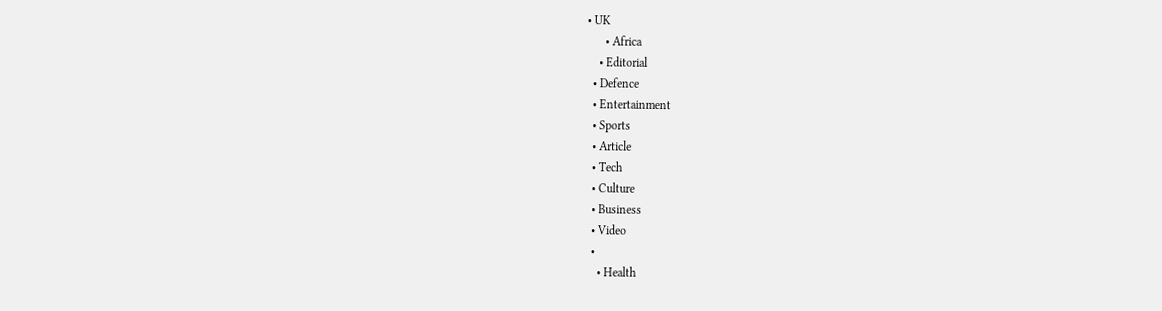• UK
      • Africa
    • Editorial
  • Defence
  • Entertainment
  • Sports
  • Article
  • Tech
  • Culture
  • Business
  • Video
  •
    • Health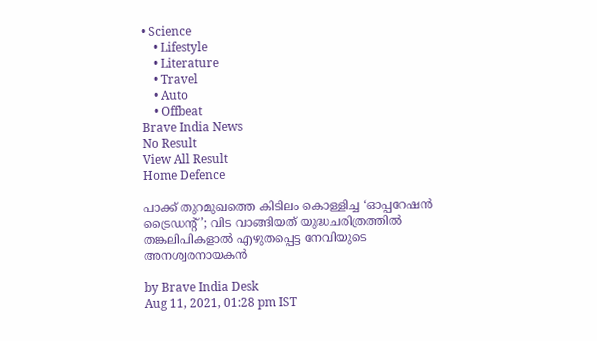• Science
    • Lifestyle
    • Literature
    • Travel
    • Auto
    • Offbeat
Brave India News
No Result
View All Result
Home Defence

പാക്ക് തുറമുഖത്തെ കിടിലം കൊള്ളിച്ച ‘ഓപ്പറേഷൻ ട്രൈഡന്റ്’; വിട വാങ്ങിയത് യുദ്ധചരിത്രത്തിൽ തങ്കലിപികളാൽ എഴുതപ്പെട്ട നേവിയുടെ അനശ്വരനായകൻ

by Brave India Desk
Aug 11, 2021, 01:28 pm IST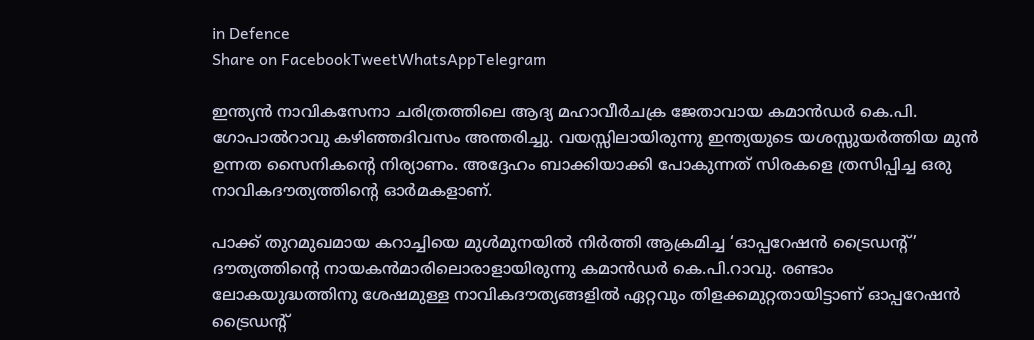in Defence
Share on FacebookTweetWhatsAppTelegram

ഇന്ത്യൻ നാവികസേനാ ചരിത്രത്തിലെ ആദ്യ മഹാവീർചക്ര ജേതാവായ കമാൻഡർ കെ.പി. ഗോപാൽറാവു കഴിഞ്ഞദിവസം അന്തരിച്ചു. വയസ്സിലായിരുന്നു ഇന്ത്യയുടെ യശസ്സുയർത്തിയ മുൻ ഉന്നത സൈനികന്റെ നിര്യാണം. അദ്ദേഹം ബാക്കിയാക്കി പോകുന്നത് സിരകളെ ത്രസിപ്പിച്ച ഒരു നാവികദൗത്യത്തിന്റെ ഓർമകളാണ്.

പാക്ക് തുറമുഖമായ കറാച്ചിയെ മുൾമുനയിൽ നിർത്തി ആക്രമിച്ച ‘ഓപ്പറേഷൻ ട്രൈഡന്റ്’ ദൗത്യത്തിന്റെ നായകൻമാരിലൊരാളായിരുന്നു കമാൻഡർ കെ.പി.റാവു. രണ്ടാം ലോകയുദ്ധത്തിനു ശേഷമുള്ള നാവികദൗത്യങ്ങളിൽ ഏറ്റവും തിളക്കമുറ്റതായിട്ടാണ് ഓപ്പറേഷൻ ട്രൈഡന്റ്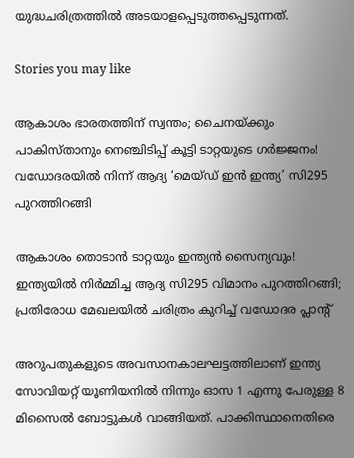യുദ്ധചരിത്രത്തിൽ അടയാളപ്പെടുത്തപ്പെടുന്നത്.

Stories you may like

ആകാശം ഭാരതത്തിന് സ്വന്തം; ചൈനയ്ക്കും പാകിസ്താനും നെഞ്ചിടിപ്പ് കൂട്ടി ടാറ്റയുടെ ഗർജ്ജനം! വഡോദരയിൽ നിന്ന് ആദ്യ ‘മെയ്ഡ് ഇൻ ഇന്ത്യ’ സി295 പുറത്തിറങ്ങി

ആകാശം തൊടാൻ ടാറ്റയും ഇന്ത്യൻ സൈന്യവും! ഇന്ത്യയിൽ നിർമ്മിച്ച ആദ്യ സി295 വിമാനം പുറത്തിറങ്ങി; പ്രതിരോധ മേഖലയിൽ ചരിത്രം കുറിച്ച് വഡോദര പ്ലാന്റ്

അറുപതുകളുടെ അവസാനകാലഘട്ടത്തിലാണ് ഇന്ത്യ സോവിയറ്റ് യൂണിയനിൽ നിന്നും ഓസ 1 എന്നു പേരുള്ള 8 മിസൈൽ ബോട്ടുകൾ വാങ്ങിയത്. പാക്കിസ്ഥാനെതിരെ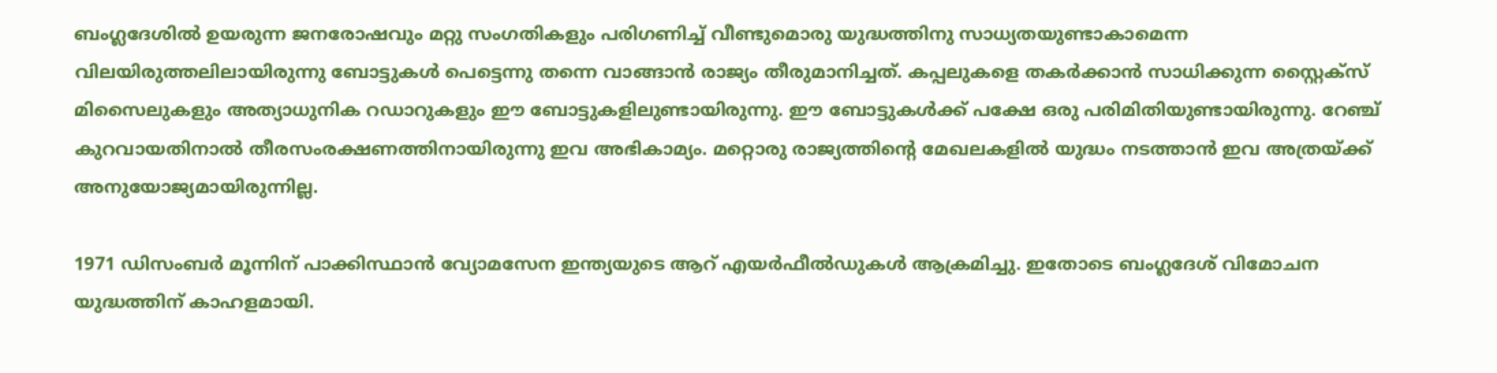ബംഗ്ലദേശിൽ ഉയരുന്ന ജനരോഷവും മറ്റു സംഗതികളും പരിഗണിച്ച് വീണ്ടുമൊരു യുദ്ധത്തിനു സാധ്യതയുണ്ടാകാമെന്ന വിലയിരുത്തലിലായിരുന്നു ബോട്ടുകൾ പെട്ടെന്നു തന്നെ വാങ്ങാൻ രാജ്യം തീരുമാനിച്ചത്. കപ്പലുകളെ തകർക്കാൻ സാധിക്കുന്ന സ്റ്റൈക്സ് മിസൈലുകളും അത്യാധുനിക റഡാറുകളും ഈ ബോട്ടുകളിലുണ്ടായിരുന്നു. ഈ ബോട്ടുകൾക്ക് പക്ഷേ ഒരു പരിമിതിയുണ്ടായിരുന്നു. റേഞ്ച് കുറവായതിനാൽ തീരസംരക്ഷണത്തിനായിരുന്നു ഇവ അഭികാമ്യം. മറ്റൊരു രാജ്യത്തിന്റെ മേഖലകളിൽ യുദ്ധം നടത്താൻ ഇവ അത്രയ്ക്ക് അനുയോജ്യമായിരുന്നില്ല.

1971 ഡിസംബർ മൂന്നിന് പാക്കിസ്ഥാൻ വ്യോമസേന ഇന്ത്യയുടെ ആറ് എയർഫീൽഡുകൾ ആക്രമിച്ചു. ഇതോടെ ബംഗ്ലദേശ് വിമോചന യുദ്ധത്തിന് കാഹളമായി.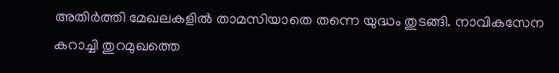അതിർത്തി മേഖലകളിൽ താമസിയാതെ തന്നെ യുദ്ധം തുടങ്ങി. നാവികസേന കറാച്ചി തുറമുഖത്തെ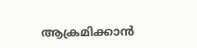ആക്രമിക്കാൻ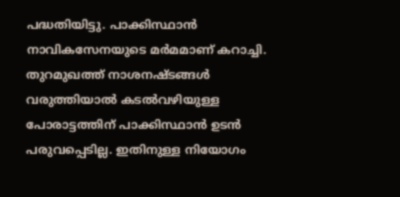പദ്ധതിയിട്ടു. പാക്കിസ്ഥാൻ നാവികസേനയുടെ മർമമാണ് കറാച്ചി. തുറമുഖത്ത് നാശനഷ്ടങ്ങൾ വരുത്തിയാൽ കടൽവഴിയുള്ള പോരാട്ടത്തിന് പാക്കിസ്ഥാൻ ഉടൻ പരുവപ്പെടില്ല. ഇതിനുള്ള നിയോഗം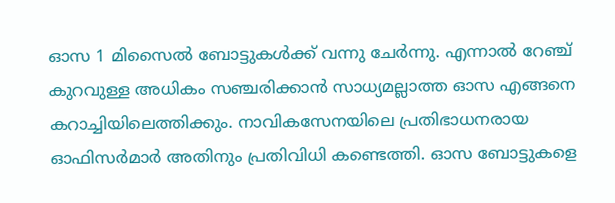ഓസ 1 മിസൈൽ ബോട്ടുകൾക്ക് വന്നു ചേർന്നു. എന്നാൽ റേഞ്ച് കുറവുള്ള അധികം സഞ്ചരിക്കാൻ സാധ്യമല്ലാത്ത ഓസ എങ്ങനെ കറാച്ചിയിലെത്തിക്കും. നാവികസേനയിലെ പ്രതിഭാധനരായ ഓഫിസർമാർ അതിനും പ്രതിവിധി കണ്ടെത്തി. ഓസ ബോട്ടുകളെ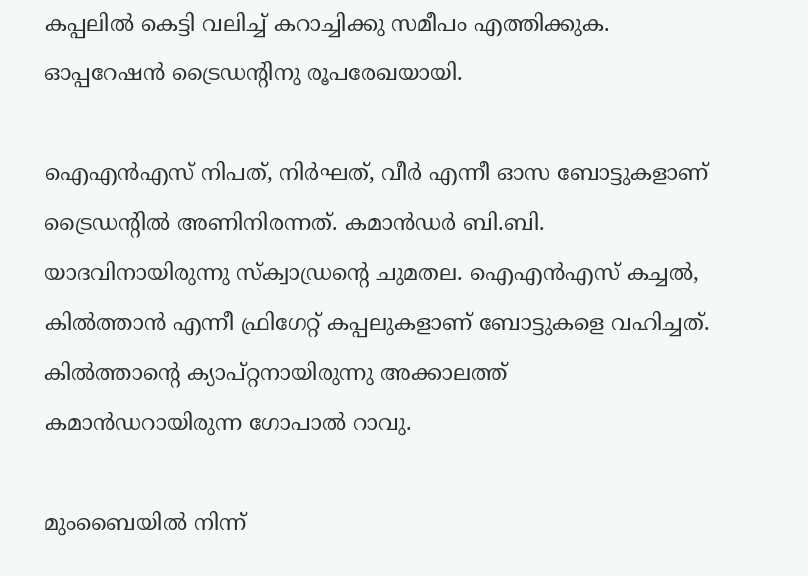കപ്പലിൽ കെട്ടി വലിച്ച് കറാച്ചിക്കു സമീപം എത്തിക്കുക. ഓപ്പറേഷൻ ട്രൈഡന്റിനു രൂപരേഖയായി.

ഐഎൻഎസ് നിപത്, നിർഘത്, വീർ എന്നീ ഓസ ബോട്ടുകളാണ് ട്രൈഡന്റിൽ അണിനിരന്നത്. കമാൻഡർ ബി.ബി. യാദവിനായിരുന്നു സ്ക്വാഡ്രന്റെ ചുമതല. ഐഎൻഎസ് കച്ചൽ, കിൽത്താൻ എന്നീ ഫ്രിഗേറ്റ് കപ്പലുകളാണ് ബോട്ടുകളെ വഹിച്ചത്. കിൽത്താന്റെ ക്യാപ്റ്റനായിരുന്നു അക്കാലത്ത് കമാൻഡറായിരുന്ന ഗോപാൽ റാവു.

മുംബൈയിൽ നിന്ന്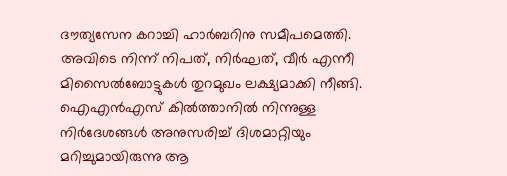ദൗത്യസേന കറാച്ചി ഹാർബറിനു സമീപമെത്തി. അവിടെ നിന്ന് നിപത്, നിർഘത്, വീർ എന്നീ മിസൈൽബോട്ടുകൾ തുറമുഖം ലക്ഷ്യമാക്കി നീങ്ങി. ഐഎൻഎസ് കിൽത്താനിൽ നിന്നുള്ള നിർദേശങ്ങൾ അനുസരിച്ച് ദിശമാറ്റിയും മറിച്ചുമായിരുന്നു ആ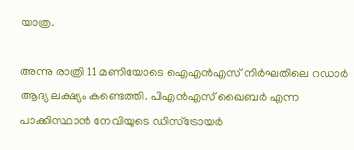യാത്ര.

അന്നു രാത്രി 11 മണിയോടെ ഐഎൻഎസ് നിർഘതിലെ റഡാർ ആദ്യ ലക്ഷ്യം കണ്ടെത്തി. പിഎൻഎസ് ഖൈബർ എന്ന പാക്കിസ്ഥാൻ നേവിയുടെ ഡിസ്ട്രോയർ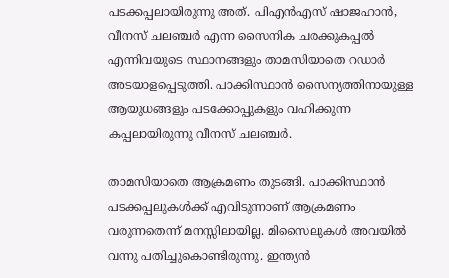പടക്കപ്പലായിരുന്നു അത്. പിഎൻഎസ് ഷാജഹാൻ, വീനസ് ചലഞ്ചർ എന്ന സൈനിക ചരക്കുകപ്പൽ എന്നിവയുടെ സ്ഥാനങ്ങളും താമസിയാതെ റഡാർ അടയാളപ്പെടുത്തി. പാക്കിസ്ഥാൻ സൈന്യത്തിനായുള്ള ആയുധങ്ങളും പടക്കോപ്പുകളും വഹിക്കുന്ന കപ്പലായിരുന്നു വീനസ് ചലഞ്ചർ.

താമസിയാതെ ആക്രമണം തുടങ്ങി. പാക്കിസ്ഥാൻ പടക്കപ്പലുകൾക്ക് എവിടുന്നാണ് ആക്രമണം വരുന്നതെന്ന് മനസ്സിലായില്ല. മിസൈലുകൾ അവയിൽ വന്നു പതിച്ചുകൊണ്ടിരുന്നു. ഇന്ത്യൻ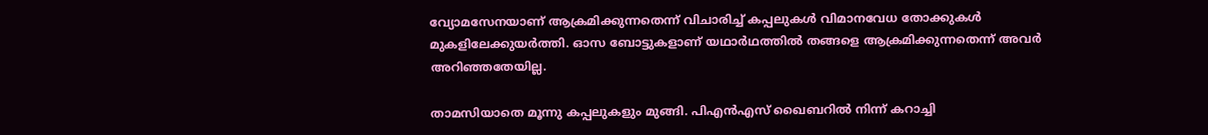വ്യോമസേനയാണ് ആക്രമിക്കുന്നതെന്ന് വിചാരിച്ച് കപ്പലുകൾ വിമാനവേധ തോക്കുകൾ മുകളിലേക്കുയർത്തി. ഓസ ബോട്ടുകളാണ് യഥാർഥത്തിൽ തങ്ങളെ ആക്രമിക്കുന്നതെന്ന് അവർ അറിഞ്ഞതേയില്ല.

താമസിയാതെ മൂന്നു കപ്പലുകളും മുങ്ങി. പിഎൻഎസ് ഖൈബറിൽ നിന്ന് കറാച്ചി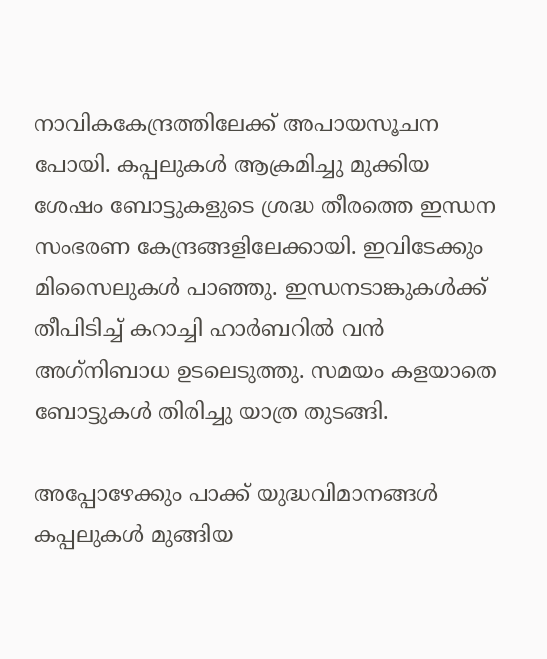നാവികകേന്ദ്രത്തിലേക്ക് അപായസൂചന പോയി. കപ്പലുകൾ ആക്രമിച്ചു മുക്കിയ ശേഷം ബോട്ടുകളുടെ ശ്രദ്ധ തീരത്തെ ഇന്ധന സംഭരണ കേന്ദ്രങ്ങളിലേക്കായി. ഇവിടേക്കും മിസൈലുകൾ പാഞ്ഞു. ഇന്ധനടാങ്കുകൾക്ക് തീപിടിച്ച് കറാച്ചി ഹാർബറിൽ വൻ അഗ്‌നിബാധ ഉടലെടുത്തു. സമയം കളയാതെ ബോട്ടുകൾ തിരിച്ചു യാത്ര തുടങ്ങി.

അപ്പോഴേക്കും പാക്ക് യുദ്ധവിമാനങ്ങൾ കപ്പലുകൾ മുങ്ങിയ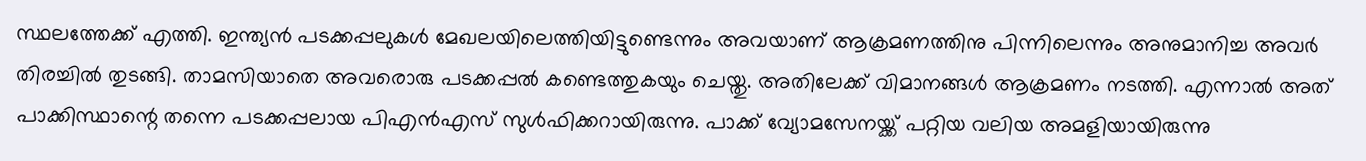സ്ഥലത്തേക്ക് എത്തി. ഇന്ത്യൻ പടക്കപ്പലുകൾ മേഖലയിലെത്തിയിട്ടുണ്ടെന്നും അവയാണ് ആക്രമണത്തിനു പിന്നിലെന്നും അനുമാനിച്ച അവർ തിരച്ചിൽ തുടങ്ങി. താമസിയാതെ അവരൊരു പടക്കപ്പൽ കണ്ടെത്തുകയും ചെയ്തു. അതിലേക്ക് വിമാനങ്ങൾ ആക്രമണം നടത്തി. എന്നാൽ അത് പാക്കിസ്ഥാന്റെ തന്നെ പടക്കപ്പലായ പിഎൻഎസ് സുൾഫിക്കറായിരുന്നു. പാക്ക് വ്യോമസേനയ്ക്ക് പറ്റിയ വലിയ അമളിയായിരുന്നു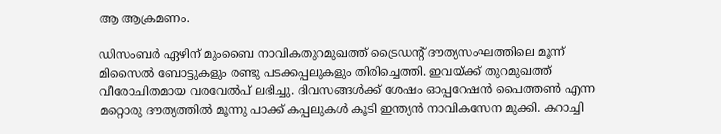ആ ആക്രമണം.

ഡിസംബർ ഏഴിന് മുംബൈ നാവികതുറമുഖത്ത് ട്രൈഡന്റ് ദൗത്യസംഘത്തിലെ മൂന്ന് മിസൈൽ ബോട്ടുകളും രണ്ടു പടക്കപ്പലുകളും തിരിച്ചെത്തി. ഇവയ്ക്ക് തുറമുഖത്ത് വീരോചിതമായ വരവേൽപ് ലഭിച്ചു. ദിവസങ്ങൾക്ക് ശേഷം ഓപ്പറേഷൻ പൈത്തൺ എന്ന മറ്റൊരു ദൗത്യത്തിൽ മൂന്നു പാക്ക് കപ്പലുകൾ കൂടി ഇന്ത്യൻ നാവികസേന മുക്കി. കറാച്ചി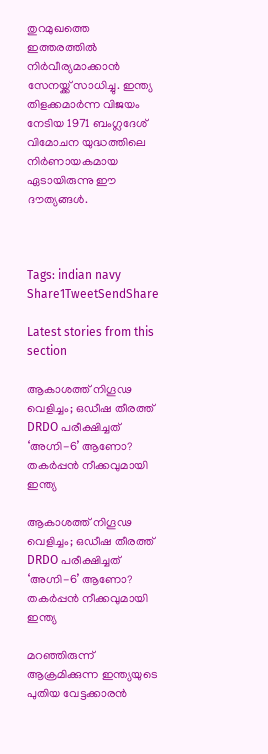തുറമുഖത്തെ ഇത്തരത്തിൽ നിർവീര്യമാക്കാൻ സേനയ്ക്ക് സാധിച്ചു. ഇന്ത്യ തിളക്കമാർന്ന വിജയം നേടിയ 1971 ബംഗ്ലദേശ് വിമോചന യുദ്ധത്തിലെ നിർണായകമായ ഏടായിരുന്നു ഈ ദൗത്യങ്ങൾ.



Tags: indian navy
Share1TweetSendShare

Latest stories from this section

ആകാശത്ത് നിഗൂഢ വെളിച്ചം; ഒഡീഷ തീരത്ത് DRDO പരീക്ഷിച്ചത് ‘അഗ്നി-6’ ആണോ? തകർപ്പൻ നീക്കവുമായി ഇന്ത്യ

ആകാശത്ത് നിഗൂഢ വെളിച്ചം; ഒഡീഷ തീരത്ത് DRDO പരീക്ഷിച്ചത് ‘അഗ്നി-6’ ആണോ? തകർപ്പൻ നീക്കവുമായി ഇന്ത്യ

മറഞ്ഞിരുന്ന് ആക്രമിക്കുന്ന ഇന്ത്യയുടെ പുതിയ വേട്ടക്കാരൻ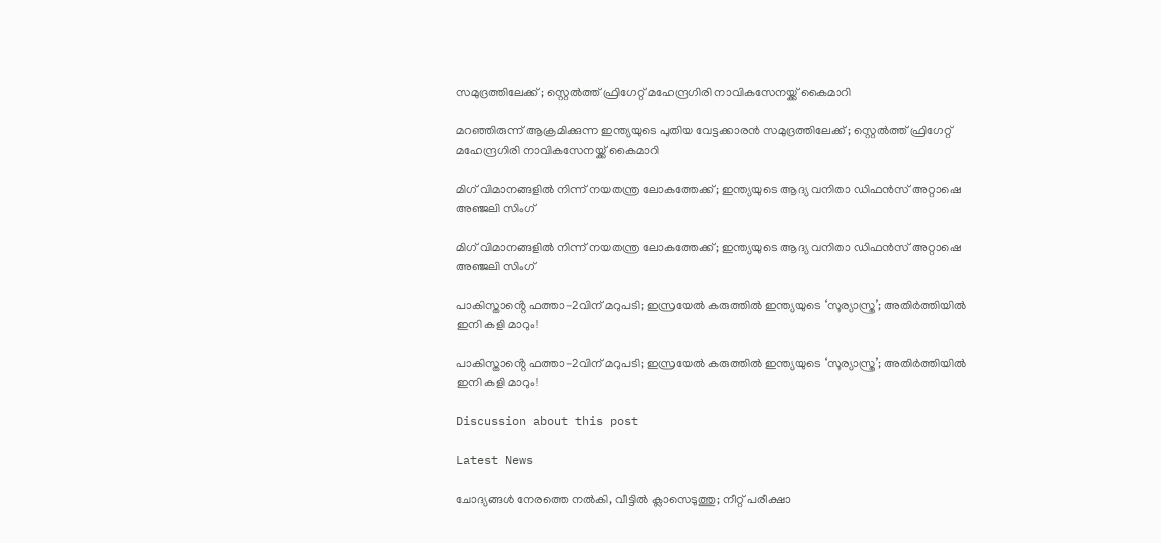സമുദ്രത്തിലേക്ക് ; സ്റ്റെൽത്ത് ഫ്രിഗേറ്റ് മഹേന്ദ്രഗിരി നാവികസേനയ്ക്ക് കൈമാറി

മറഞ്ഞിരുന്ന് ആക്രമിക്കുന്ന ഇന്ത്യയുടെ പുതിയ വേട്ടക്കാരൻ സമുദ്രത്തിലേക്ക് ; സ്റ്റെൽത്ത് ഫ്രിഗേറ്റ് മഹേന്ദ്രഗിരി നാവികസേനയ്ക്ക് കൈമാറി

മിഗ് വിമാനങ്ങളിൽ നിന്ന് നയതന്ത്ര ലോകത്തേക്ക്; ഇന്ത്യയുടെ ആദ്യ വനിതാ ഡിഫൻസ് അറ്റാഷെ അഞ്ജലി സിംഗ്

മിഗ് വിമാനങ്ങളിൽ നിന്ന് നയതന്ത്ര ലോകത്തേക്ക്; ഇന്ത്യയുടെ ആദ്യ വനിതാ ഡിഫൻസ് അറ്റാഷെ അഞ്ജലി സിംഗ്

പാകിസ്താൻ്റെ ഫത്താ-2വിന് മറുപടി; ഇസ്രയേൽ കരുത്തിൽ ഇന്ത്യയുടെ ‘സൂര്യാസ്ത്ര’; അതിർത്തിയിൽ ഇനി കളി മാറും!

പാകിസ്താൻ്റെ ഫത്താ-2വിന് മറുപടി; ഇസ്രയേൽ കരുത്തിൽ ഇന്ത്യയുടെ ‘സൂര്യാസ്ത്ര’; അതിർത്തിയിൽ ഇനി കളി മാറും!

Discussion about this post

Latest News

ചോദ്യങ്ങൾ നേരത്തെ നൽകി, വീട്ടിൽ ക്ലാസെടുത്തു; നീറ്റ് പരീക്ഷാ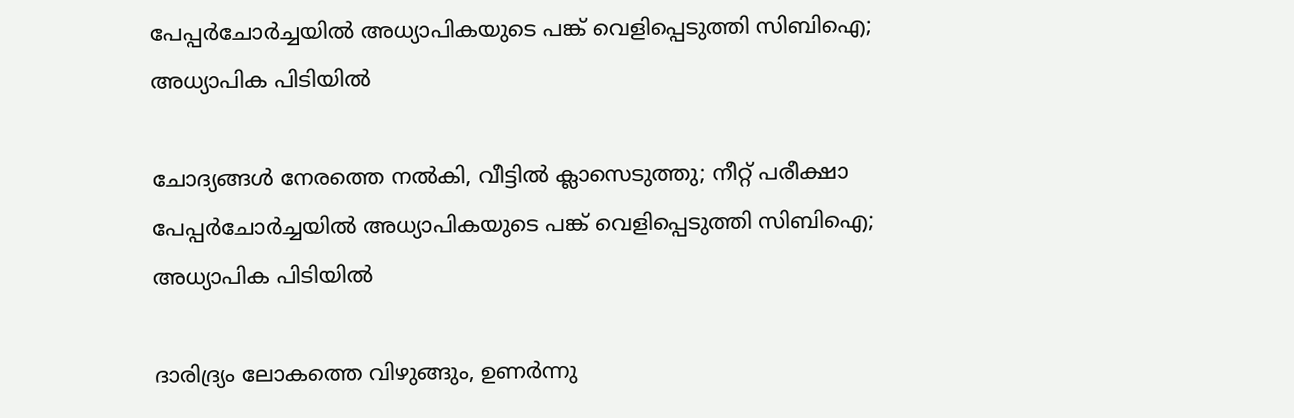പേപ്പർചോർച്ചയിൽ അധ്യാപികയുടെ പങ്ക് വെളിപ്പെടുത്തി സിബിഐ; അധ്യാപിക പിടിയിൽ

ചോദ്യങ്ങൾ നേരത്തെ നൽകി, വീട്ടിൽ ക്ലാസെടുത്തു; നീറ്റ് പരീക്ഷാ പേപ്പർചോർച്ചയിൽ അധ്യാപികയുടെ പങ്ക് വെളിപ്പെടുത്തി സിബിഐ; അധ്യാപിക പിടിയിൽ

ദാരിദ്ര്യം ലോകത്തെ വിഴുങ്ങും, ഉണർന്നു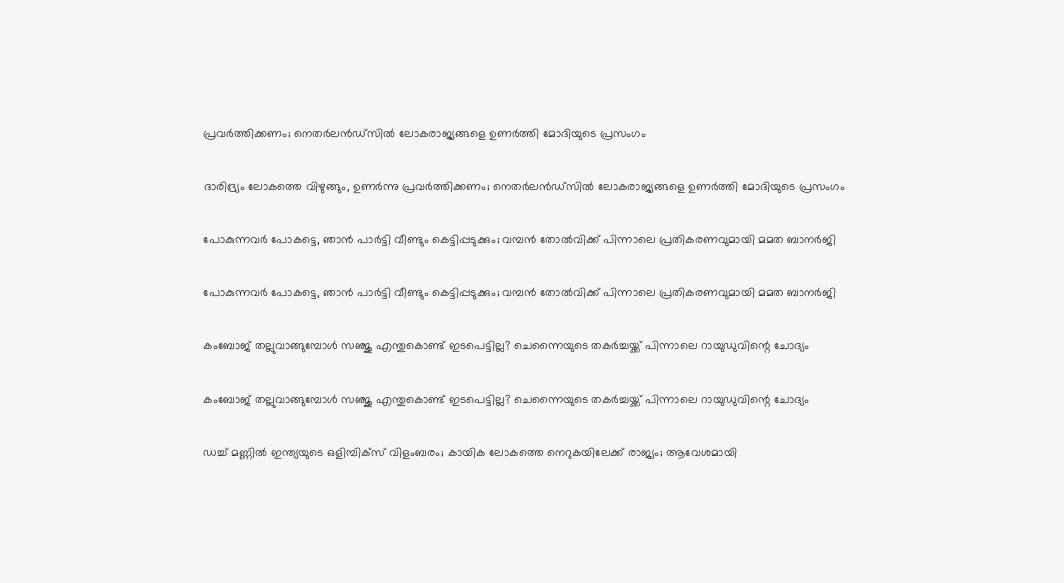പ്രവർത്തിക്കണം; നെതർലൻഡ്‌സിൽ ലോകരാജ്യങ്ങളെ ഉണർത്തി മോദിയുടെ പ്രസംഗം

ദാരിദ്ര്യം ലോകത്തെ വിഴുങ്ങും, ഉണർന്നു പ്രവർത്തിക്കണം; നെതർലൻഡ്‌സിൽ ലോകരാജ്യങ്ങളെ ഉണർത്തി മോദിയുടെ പ്രസംഗം

പോകുന്നവർ പോകട്ടെ, ഞാൻ പാർട്ടി വീണ്ടും കെട്ടിപ്പടുക്കും; വമ്പൻ തോൽവിക്ക് പിന്നാലെ പ്രതികരണവുമായി മമത ബാനർജി

പോകുന്നവർ പോകട്ടെ, ഞാൻ പാർട്ടി വീണ്ടും കെട്ടിപ്പടുക്കും; വമ്പൻ തോൽവിക്ക് പിന്നാലെ പ്രതികരണവുമായി മമത ബാനർജി

കംബോജ് തല്ലുവാങ്ങുമ്പോൾ സഞ്ജു എന്തുകൊണ്ട് ഇടപെട്ടില്ല? ചെന്നൈയുടെ തകർച്ചയ്ക്ക് പിന്നാലെ റായുഡുവിന്റെ ചോദ്യം

കംബോജ് തല്ലുവാങ്ങുമ്പോൾ സഞ്ജു എന്തുകൊണ്ട് ഇടപെട്ടില്ല? ചെന്നൈയുടെ തകർച്ചയ്ക്ക് പിന്നാലെ റായുഡുവിന്റെ ചോദ്യം

ഡച്ച് മണ്ണിൽ ഇന്ത്യയുടെ ഒളിമ്പിക്സ് വിളംബരം; കായിക ലോകത്തെ നെറുകയിലേക്ക് രാജ്യം; ആവേശമായി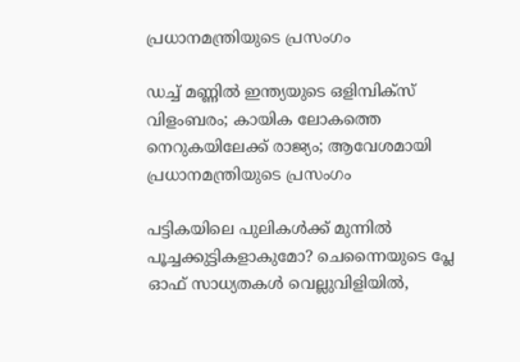പ്രധാനമന്ത്രിയുടെ പ്രസംഗം

ഡച്ച് മണ്ണിൽ ഇന്ത്യയുടെ ഒളിമ്പിക്സ് വിളംബരം; കായിക ലോകത്തെ നെറുകയിലേക്ക് രാജ്യം; ആവേശമായി പ്രധാനമന്ത്രിയുടെ പ്രസംഗം

പട്ടികയിലെ പുലികൾക്ക് മുന്നിൽ പൂച്ചക്കുട്ടികളാകുമോ? ചെന്നൈയുടെ പ്ലേ ഓഫ് സാധ്യതകൾ വെല്ലുവിളിയിൽ,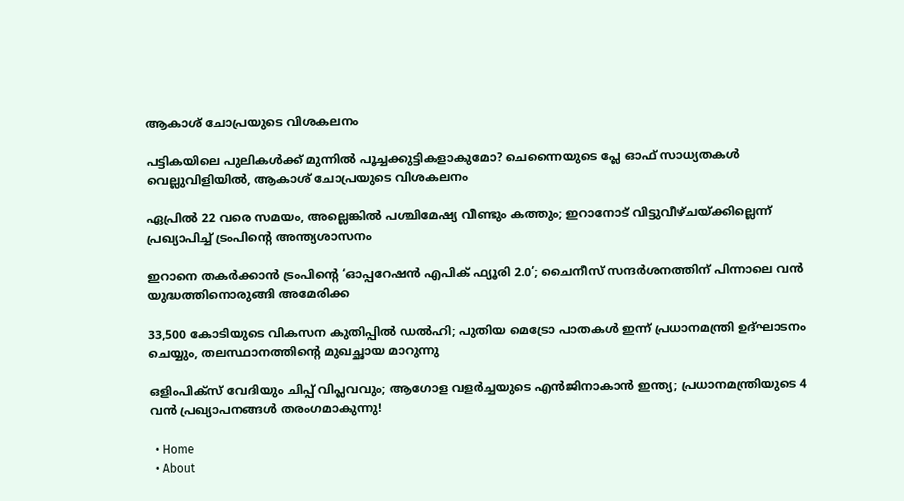ആകാശ് ചോപ്രയുടെ വിശകലനം

പട്ടികയിലെ പുലികൾക്ക് മുന്നിൽ പൂച്ചക്കുട്ടികളാകുമോ? ചെന്നൈയുടെ പ്ലേ ഓഫ് സാധ്യതകൾ വെല്ലുവിളിയിൽ, ആകാശ് ചോപ്രയുടെ വിശകലനം

ഏപ്രിൽ 22 വരെ സമയം, അല്ലെങ്കിൽ പശ്ചിമേഷ്യ വീണ്ടും കത്തും; ഇറാനോട് വിട്ടുവീഴ്ചയ്ക്കില്ലെന്ന് പ്രഖ്യാപിച്ച് ട്രംപിന്റെ അന്ത്യശാസനം

ഇറാനെ തകർക്കാൻ ട്രംപിന്റെ ‘ഓപ്പറേഷൻ എപിക് ഫ്യൂരി 2.0’; ചൈനീസ് സന്ദർശനത്തിന് പിന്നാലെ വൻ യുദ്ധത്തിനൊരുങ്ങി അമേരിക്ക

33,500 കോടിയുടെ വികസന കുതിപ്പിൽ ഡൽഹി; പുതിയ മെട്രോ പാതകൾ ഇന്ന് പ്രധാനമന്ത്രി ഉദ്ഘാടനം ചെയ്യും, തലസ്ഥാനത്തിന്റെ മുഖച്ഛായ മാറുന്നു

ഒളിംപിക്‌സ് വേദിയും ചിപ്പ് വിപ്ലവവും; ആഗോള വളർച്ചയുടെ എൻജിനാകാൻ ഇന്ത്യ; പ്രധാനമന്ത്രിയുടെ 4 വൻ പ്രഖ്യാപനങ്ങൾ തരംഗമാകുന്നു!

  • Home
  • About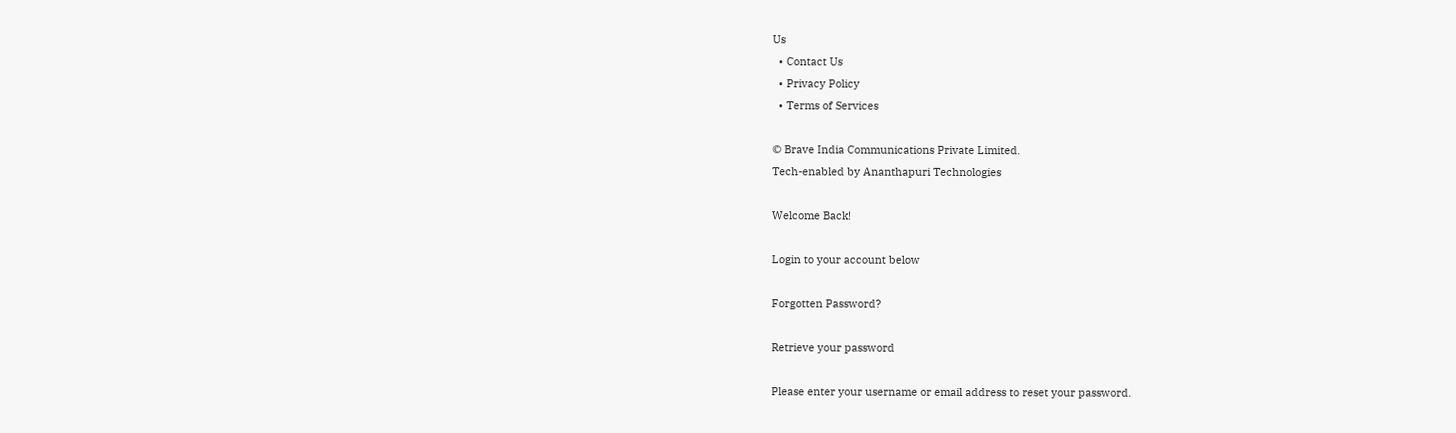Us
  • Contact Us
  • Privacy Policy
  • Terms of Services

© Brave India Communications Private Limited.
Tech-enabled by Ananthapuri Technologies

Welcome Back!

Login to your account below

Forgotten Password?

Retrieve your password

Please enter your username or email address to reset your password.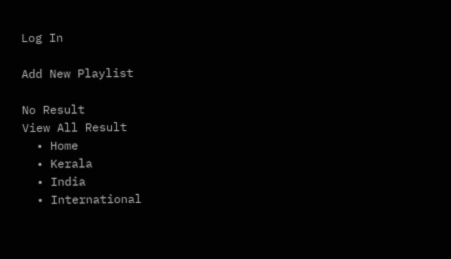Log In

Add New Playlist

No Result
View All Result
  • Home
  • Kerala
  • India
  • International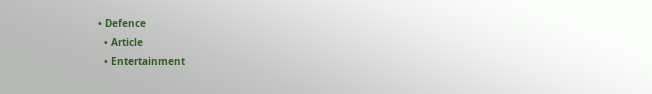• Defence
  • Article
  • Entertainment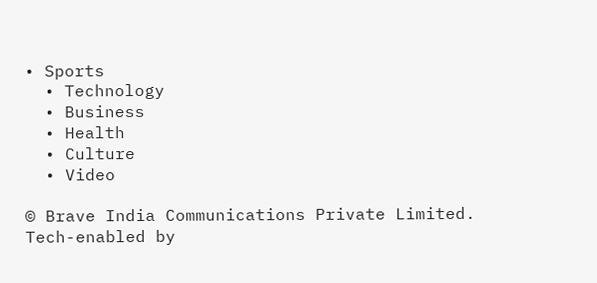• Sports
  • Technology
  • Business
  • Health
  • Culture
  • Video

© Brave India Communications Private Limited.
Tech-enabled by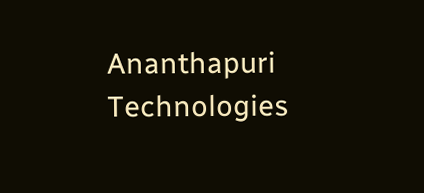Ananthapuri Technologies